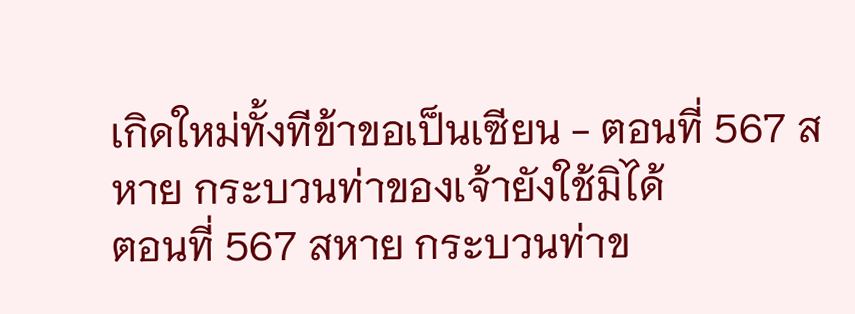เกิดใหม่ทั้งทีข้าขอเป็นเซียน - ตอนที่ 567 สหาย กระบวนท่าของเจ้ายังใช้มิได้
ตอนที่ 567 สหาย กระบวนท่าข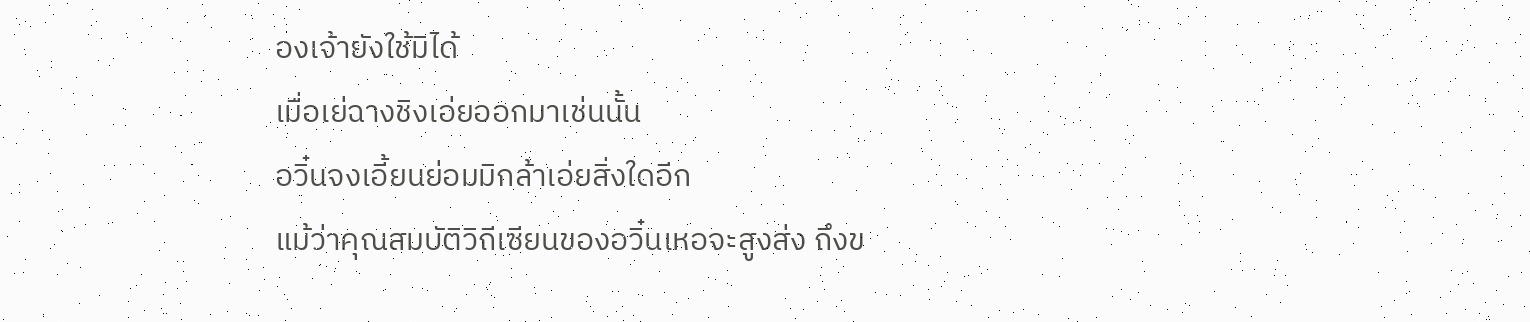องเจ้ายังใช้มิได้
เมื่อเย่ฉางชิงเอ่ยออกมาเช่นนั้น
อวิ๋นจงเอี้ยนย่อมมิกล้าเอ่ยสิ่งใดอีก
แม้ว่าคุณสมบัติวิถีเซียนของอวิ๋นเหอจะสูงส่ง ถึงข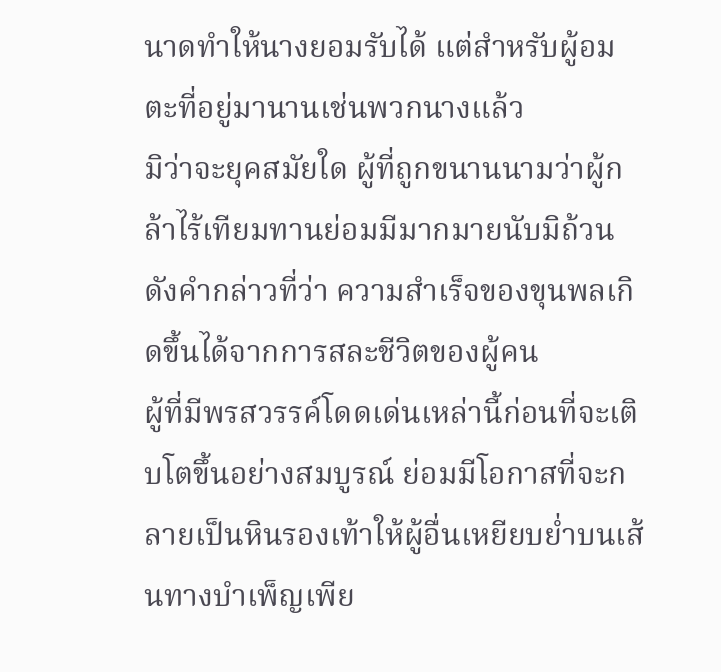นาดทำให้นางยอมรับได้ แต่สำหรับผู้อมตะที่อยู่มานานเช่นพวกนางแล้ว
มิว่าจะยุคสมัยใด ผู้ที่ถูกขนานนามว่าผู้กล้าไร้เทียมทานย่อมมีมากมายนับมิถ้วน
ดังคำกล่าวที่ว่า ความสำเร็จของขุนพลเกิดขึ้นได้จากการสละชีวิตของผู้คน
ผู้ที่มีพรสวรรค์โดดเด่นเหล่านี้ก่อนที่จะเติบโตขึ้นอย่างสมบูรณ์ ย่อมมีโอกาสที่จะกลายเป็นหินรองเท้าให้ผู้อื่นเหยียบย่ำบนเส้นทางบำเพ็ญเพีย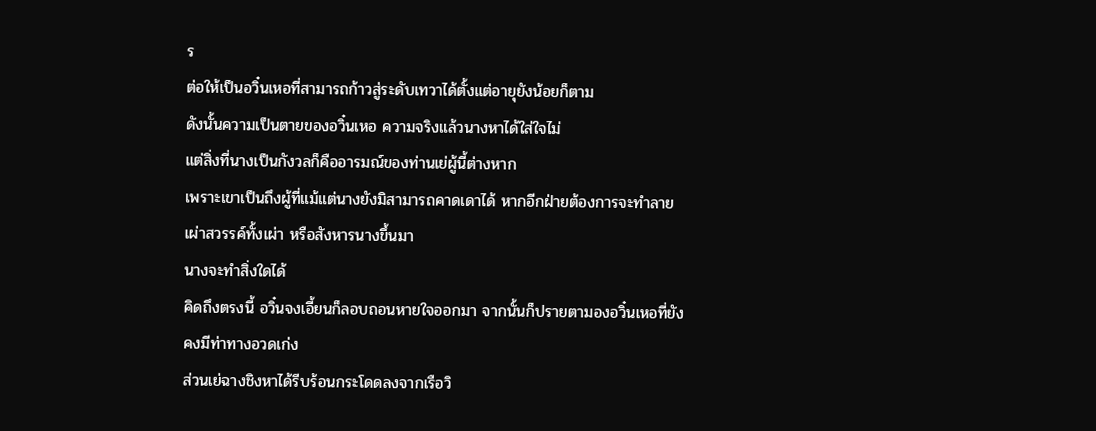ร
ต่อให้เป็นอวิ๋นเหอที่สามารถก้าวสู่ระดับเทวาได้ตั้งแต่อายุยังน้อยก็ตาม
ดังนั้นความเป็นตายของอวิ๋นเหอ ความจริงแล้วนางหาได้ใส่ใจไม่
แต่สิ่งที่นางเป็นกังวลก็คืออารมณ์ของท่านเย่ผู้นี้ต่างหาก
เพราะเขาเป็นถึงผู้ที่แม้แต่นางยังมิสามารถคาดเดาได้ หากอีกฝ่ายต้องการจะทำลายเผ่าสวรรค์ทั้งเผ่า หรือสังหารนางขึ้นมา
นางจะทำสิ่งใดได้
คิดถึงตรงนี้ อวิ๋นจงเอี้ยนก็ลอบถอนหายใจออกมา จากนั้นก็ปรายตามองอวิ๋นเหอที่ยังคงมีท่าทางอวดเก่ง
ส่วนเย่ฉางชิงหาได้รีบร้อนกระโดดลงจากเรือวิ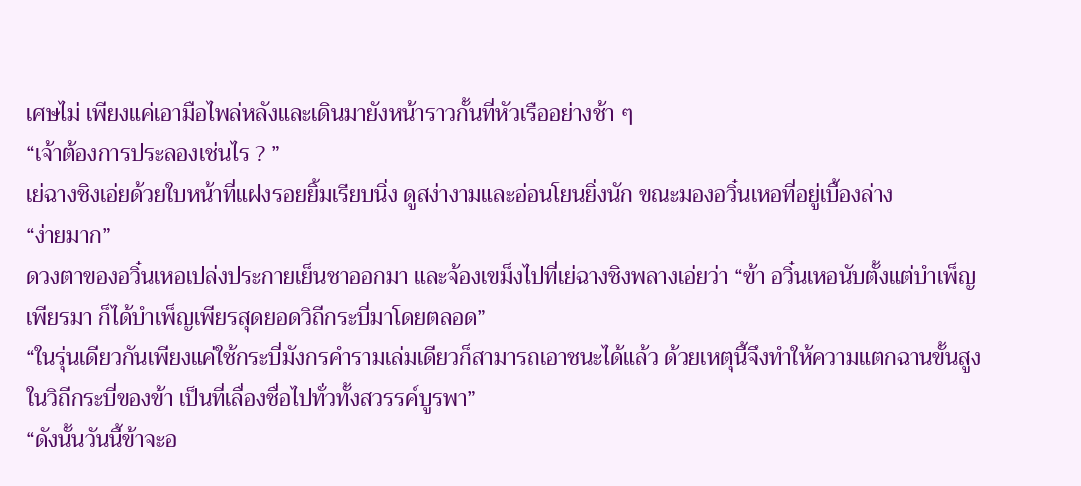เศษไม่ เพียงแค่เอามือไพล่หลังและเดินมายังหน้าราวกั้นที่หัวเรืออย่างช้า ๆ
“เจ้าต้องการประลองเช่นไร ? ”
เย่ฉางชิงเอ่ยด้วยใบหน้าที่แฝงรอยยิ้มเรียบนิ่ง ดูสง่างามและอ่อนโยนยิ่งนัก ขณะมองอวิ๋นเหอที่อยู่เบื้องล่าง
“ง่ายมาก”
ดวงตาของอวิ๋นเหอเปล่งประกายเย็นชาออกมา และจ้องเขม็งไปที่เย่ฉางชิงพลางเอ่ยว่า “ข้า อวิ๋นเหอนับตั้งแต่บำเพ็ญเพียรมา ก็ได้บำเพ็ญเพียรสุดยอดวิถีกระบี่มาโดยตลอด”
“ในรุ่นเดียวกันเพียงแค่ใช้กระบี่มังกรคำรามเล่มเดียวก็สามารถเอาชนะได้แล้ว ด้วยเหตุนี้จึงทำให้ความแตกฉานขั้นสูงในวิถีกระบี่ของข้า เป็นที่เลื่องชื่อไปทั่วทั้งสวรรค์บูรพา”
“ดังนั้นวันนี้ข้าจะอ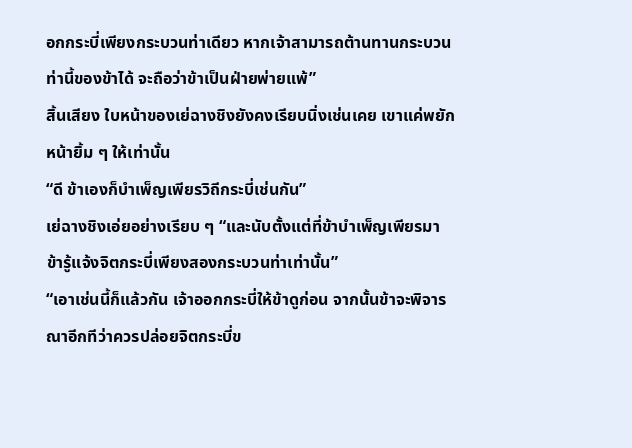อกกระบี่เพียงกระบวนท่าเดียว หากเจ้าสามารถต้านทานกระบวนท่านี้ของข้าได้ จะถือว่าข้าเป็นฝ่ายพ่ายแพ้”
สิ้นเสียง ใบหน้าของเย่ฉางชิงยังคงเรียบนิ่งเช่นเคย เขาแค่พยักหน้ายิ้ม ๆ ให้เท่านั้น
“ดี ข้าเองก็บำเพ็ญเพียรวิถีกระบี่เช่นกัน”
เย่ฉางชิงเอ่ยอย่างเรียบ ๆ “และนับตั้งแต่ที่ข้าบำเพ็ญเพียรมา ข้ารู้แจ้งจิตกระบี่เพียงสองกระบวนท่าเท่านั้น”
“เอาเช่นนี้ก็แล้วกัน เจ้าออกกระบี่ให้ข้าดูก่อน จากนั้นข้าจะพิจารณาอีกทีว่าควรปล่อยจิตกระบี่ข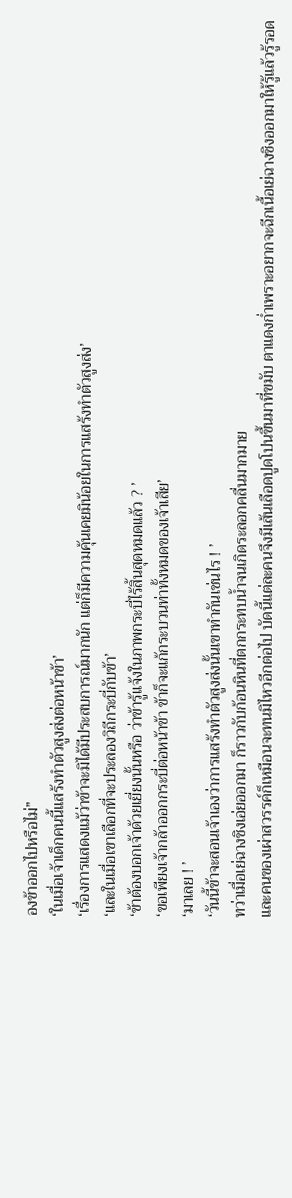องข้าออกไปหรือไม่”
‘ในเมื่อเจ้าเด็กคนนี้แสร้งทำตัวสูงส่งต่อหน้าข้า’
‘เรื่องการแสดงแม้ว่าข้าจะมิได้มีประสบการณ์มากนัก แต่ก็มีความคุ้นเคยมิน้อยในการแสร้งทำตัวสูงส่ง’
‘และในเมื่อเขาเลือกที่จะประลองวิถีกระบี่กับข้า’
‘ข้าต้องบอกเจ้าด้วยเยี่ยงนั้นหรือ ว่าข้ารู้แจ้งในภาพกระบี่ไร้สิ้นสุดหมดแล้ว ? ’
‘ขอเพียงเจ้ากล้าออกกระบี่ต่อหน้าข้า ข้าก็จะแก้กระบวนท่าทั้งหมดของเจ้าเสีย’
‘มาเลย ! ’
‘วันนี้ข้าจะสอนเจ้าเองว่าการแสร้งทำตัวสูงส่งนั้นเขาทำกันเช่นไร ! ’
ทว่าเมื่อเย่ฉางชิงเอ่ยออกมา ก็ราวกับก้อนหินที่ตกกระทบน้ำจนเกิดระลอกคลื่นมากมาย
และคนของเผ่าสวรรค์ก็เหมือนจะทนมิไหวอีกต่อไป บัดนี้แต่ละคนจึงมีเส้นเลือดปูดโปนขึ้นมาที่ขมับ ตาแดงก่ำเพราะอยากจะฉีกเนื้อเย่ฉางชิงออกมาให้รู้แล้วรู้รอด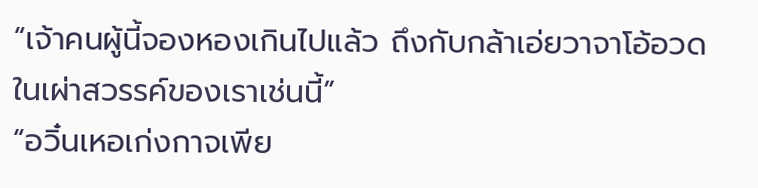“เจ้าคนผู้นี้จองหองเกินไปแล้ว ถึงกับกล้าเอ่ยวาจาโอ้อวดในเผ่าสวรรค์ของเราเช่นนี้”
“อวิ๋นเหอเก่งกาจเพีย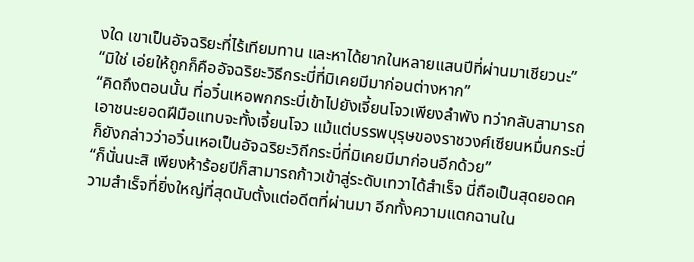งใด เขาเป็นอัจฉริยะที่ไร้เทียมทาน และหาได้ยากในหลายแสนปีที่ผ่านมาเชียวนะ”
“มิใช่ เอ่ยให้ถูกก็คืออัจฉริยะวิธีกระบี่ที่มิเคยมีมาก่อนต่างหาก”
“คิดถึงตอนนั้น ที่อวิ๋นเหอพกกระบี่เข้าไปยังเจี้ยนโจวเพียงลำพัง ทว่ากลับสามารถเอาชนะยอดฝีมือแทบจะทั้งเจี้ยนโจว แม้แต่บรรพบุรุษของราชวงศ์เซียนหมื่นกระบี่ก็ยังกล่าวว่าอวิ๋นเหอเป็นอัจฉริยะวิถีกระบี่ที่มิเคยมีมาก่อนอีกด้วย”
“ก็นั่นนะสิ เพียงห้าร้อยปีก็สามารถก้าวเข้าสู่ระดับเทวาได้สำเร็จ นี่ถือเป็นสุดยอดความสำเร็จที่ยิ่งใหญ่ที่สุดนับตั้งแต่อดีตที่ผ่านมา อีกทั้งความแตกฉานใน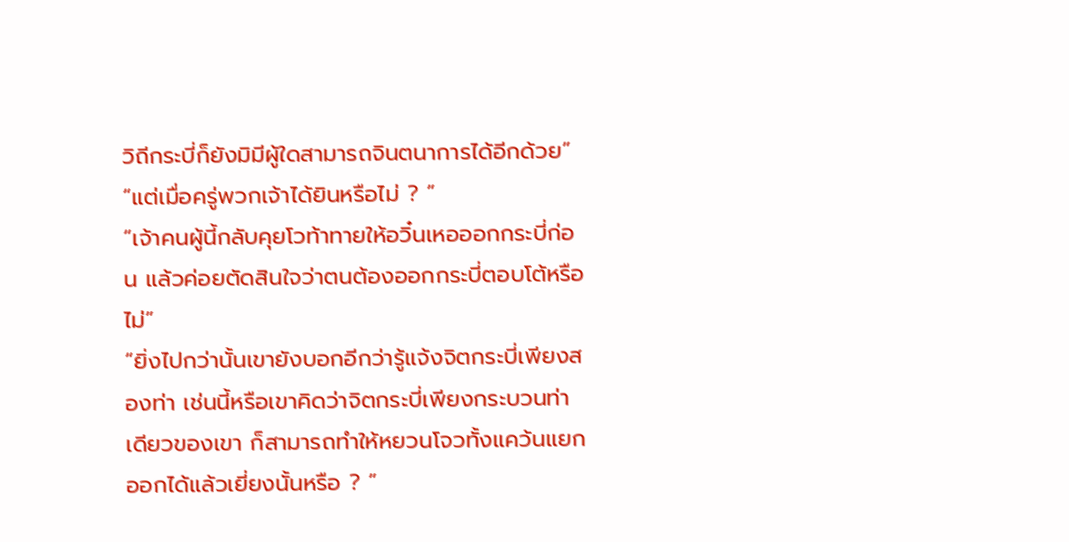วิถีกระบี่ก็ยังมิมีผู้ใดสามารถจินตนาการได้อีกด้วย”
“แต่เมื่อครู่พวกเจ้าได้ยินหรือไม่ ? ”
“เจ้าคนผู้นี้กลับคุยโวท้าทายให้อวิ๋นเหอออกกระบี่ก่อน แล้วค่อยตัดสินใจว่าตนต้องออกกระบี่ตอบโต้หรือไม่”
“ยิ่งไปกว่านั้นเขายังบอกอีกว่ารู้แจ้งจิตกระบี่เพียงสองท่า เช่นนี้หรือเขาคิดว่าจิตกระบี่เพียงกระบวนท่าเดียวของเขา ก็สามารถทำให้หยวนโจวทั้งแคว้นแยกออกได้แล้วเยี่ยงนั้นหรือ ? ”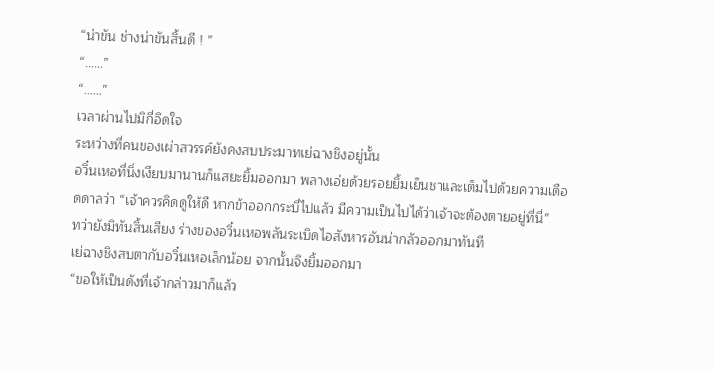“น่าขัน ช่างน่าขันสิ้นดี ! ”
“……”
“……”
เวลาผ่านไปมิกี่อึดใจ
ระหว่างที่คนของเผ่าสวรรค์ยังคงสบประมาทเย่ฉางชิงอยู่นั้น
อวิ๋นเหอที่นิ่งเงียบมานานก็แสยะยิ้มออกมา พลางเอ่ยด้วยรอยยิ้มเย็นชาและเต็มไปด้วยความเดือดดาลว่า “เจ้าควรคิดดูให้ดี หากข้าออกกระบี่ไปแล้ว มีความเป็นไปได้ว่าเจ้าจะต้องตายอยู่ที่นี่”
ทว่ายังมิทันสิ้นเสียง ร่างของอวิ๋นเหอพลันระเบิดไอสังหารอันน่ากลัวออกมาทันที
เย่ฉางชิงสบตากับอวิ๋นเหอเล็กน้อย จากนั้นจึงยิ้มออกมา
“ขอให้เป็นดังที่เจ้ากล่าวมาก็แล้ว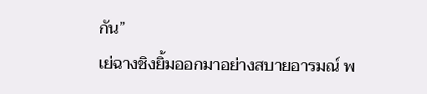กัน”
เย่ฉางชิงยิ้มออกมาอย่างสบายอารมณ์ พ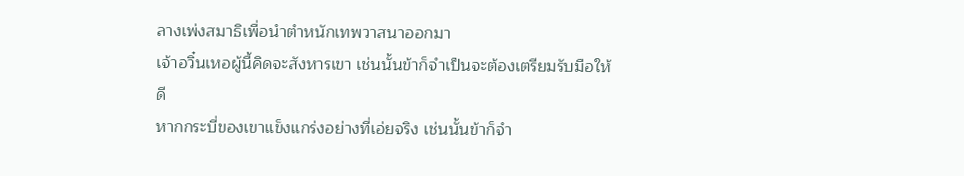ลางเพ่งสมาธิเพื่อนำตำหนักเทพวาสนาออกมา
เจ้าอวิ๋นเหอผู้นี้คิดจะสังหารเขา เช่นนั้นข้าก็จำเป็นจะต้องเตรียมรับมือให้ดี
หากกระบี่ของเขาแข็งแกร่งอย่างที่เอ่ยจริง เช่นนั้นข้าก็จำ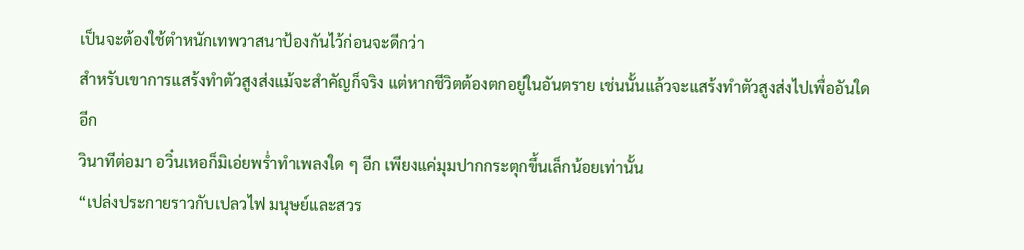เป็นจะต้องใช้ตำหนักเทพวาสนาป้องกันไว้ก่อนจะดีกว่า
สำหรับเขาการแสร้งทำตัวสูงส่งแม้จะสำคัญก็จริง แต่หากชีวิตต้องตกอยู่ในอันตราย เช่นนั้นแล้วจะแสร้งทำตัวสูงส่งไปเพื่ออันใดอีก
วินาทีต่อมา อวิ๋นเหอก็มิเอ่ยพร่ำทำเพลงใด ๆ อีก เพียงแค่มุมปากกระตุกขึ้นเล็กน้อยเท่านั้น
“เปล่งประกายราวกับเปลวไฟ มนุษย์และสวร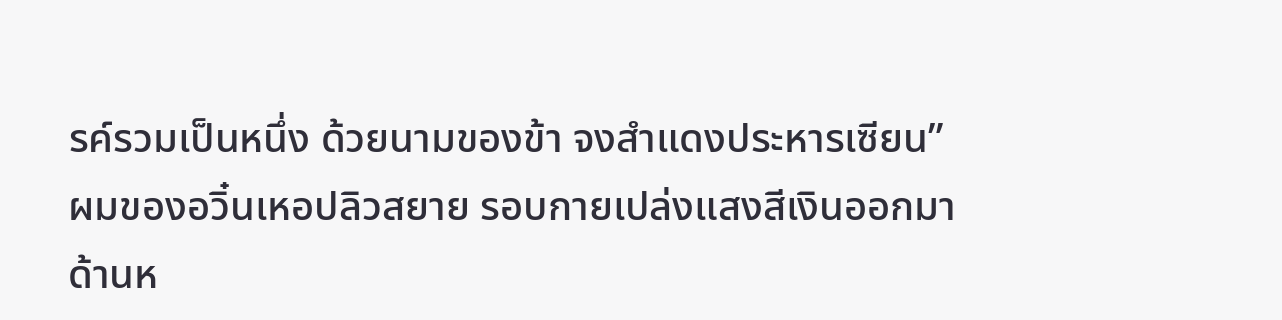รค์รวมเป็นหนึ่ง ด้วยนามของข้า จงสำแดงประหารเซียน”
ผมของอวิ๋นเหอปลิวสยาย รอบกายเปล่งแสงสีเงินออกมา ด้านห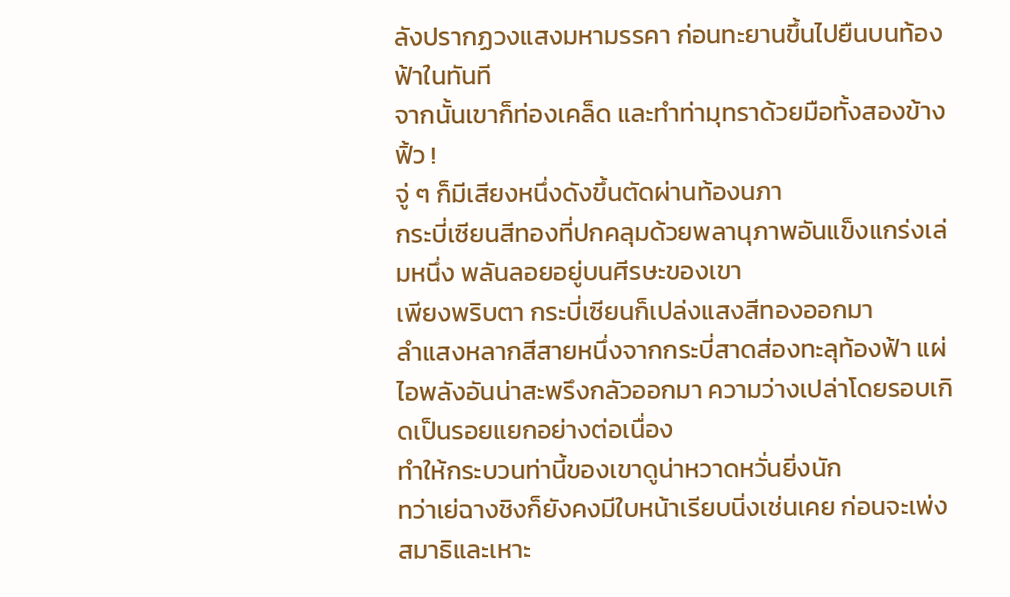ลังปรากฏวงแสงมหามรรคา ก่อนทะยานขึ้นไปยืนบนท้องฟ้าในทันที
จากนั้นเขาก็ท่องเคล็ด และทำท่ามุทราด้วยมือทั้งสองข้าง
ฟิ้ว !
จู่ ๆ ก็มีเสียงหนึ่งดังขึ้นตัดผ่านท้องนภา
กระบี่เซียนสีทองที่ปกคลุมด้วยพลานุภาพอันแข็งแกร่งเล่มหนึ่ง พลันลอยอยู่บนศีรษะของเขา
เพียงพริบตา กระบี่เซียนก็เปล่งแสงสีทองออกมา
ลำแสงหลากสีสายหนึ่งจากกระบี่สาดส่องทะลุท้องฟ้า แผ่ไอพลังอันน่าสะพรึงกลัวออกมา ความว่างเปล่าโดยรอบเกิดเป็นรอยแยกอย่างต่อเนื่อง
ทำให้กระบวนท่านี้ของเขาดูน่าหวาดหวั่นยิ่งนัก
ทว่าเย่ฉางชิงก็ยังคงมีใบหน้าเรียบนิ่งเช่นเคย ก่อนจะเพ่งสมาธิและเหาะ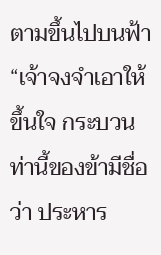ตามขึ้นไปบนฟ้า
“เจ้าจงจำเอาให้ขึ้นใจ กระบวนท่านี้ของข้ามีชื่อว่า ประหาร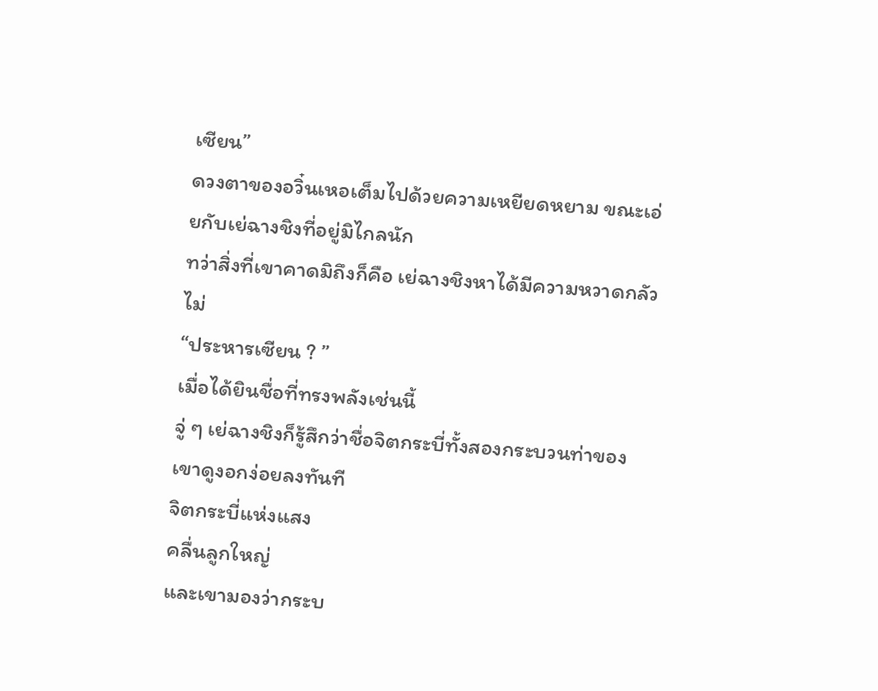เซียน”
ดวงตาของอวิ๋นเหอเต็มไปด้วยความเหยียดหยาม ขณะเอ่ยกับเย่ฉางชิงที่อยู่มิไกลนัก
ทว่าสิ่งที่เขาคาดมิถึงก็คือ เย่ฉางชิงหาได้มีความหวาดกลัวไม่
“ประหารเซียน ? ”
เมื่อได้ยินชื่อที่ทรงพลังเช่นนี้
จู่ ๆ เย่ฉางชิงก็รู้สึกว่าชื่อจิตกระบี่ทั้งสองกระบวนท่าของเขาดูงอกง่อยลงทันที
จิตกระบี่แห่งแสง
คลื่นลูกใหญ่
และเขามองว่ากระบ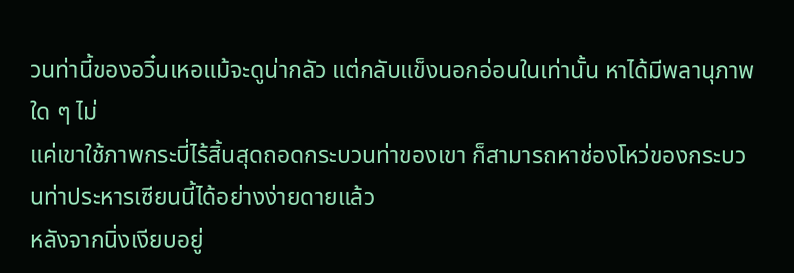วนท่านี้ของอวิ๋นเหอแม้จะดูน่ากลัว แต่กลับแข็งนอกอ่อนในเท่านั้น หาได้มีพลานุภาพใด ๆ ไม่
แค่เขาใช้ภาพกระบี่ไร้สิ้นสุดถอดกระบวนท่าของเขา ก็สามารถหาช่องโหว่ของกระบวนท่าประหารเซียนนี้ได้อย่างง่ายดายแล้ว
หลังจากนิ่งเงียบอยู่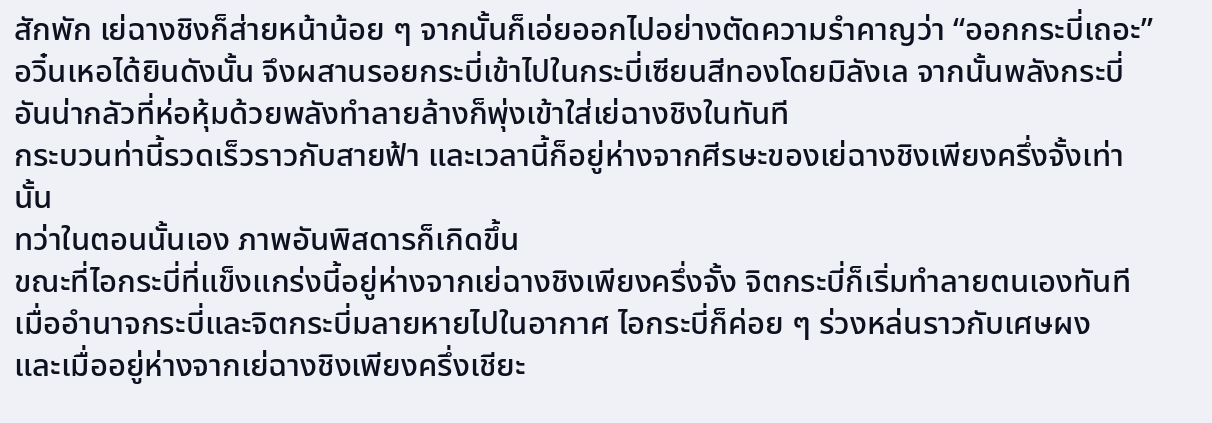สักพัก เย่ฉางชิงก็ส่ายหน้าน้อย ๆ จากนั้นก็เอ่ยออกไปอย่างตัดความรำคาญว่า “ออกกระบี่เถอะ”
อวิ๋นเหอได้ยินดังนั้น จึงผสานรอยกระบี่เข้าไปในกระบี่เซียนสีทองโดยมิลังเล จากนั้นพลังกระบี่อันน่ากลัวที่ห่อหุ้มด้วยพลังทำลายล้างก็พุ่งเข้าใส่เย่ฉางชิงในทันที
กระบวนท่านี้รวดเร็วราวกับสายฟ้า และเวลานี้ก็อยู่ห่างจากศีรษะของเย่ฉางชิงเพียงครึ่งจั้งเท่านั้น
ทว่าในตอนนั้นเอง ภาพอันพิสดารก็เกิดขึ้น
ขณะที่ไอกระบี่ที่แข็งแกร่งนี้อยู่ห่างจากเย่ฉางชิงเพียงครึ่งจั้ง จิตกระบี่ก็เริ่มทำลายตนเองทันที
เมื่ออำนาจกระบี่และจิตกระบี่มลายหายไปในอากาศ ไอกระบี่ก็ค่อย ๆ ร่วงหล่นราวกับเศษผง
และเมื่ออยู่ห่างจากเย่ฉางชิงเพียงครึ่งเชียะ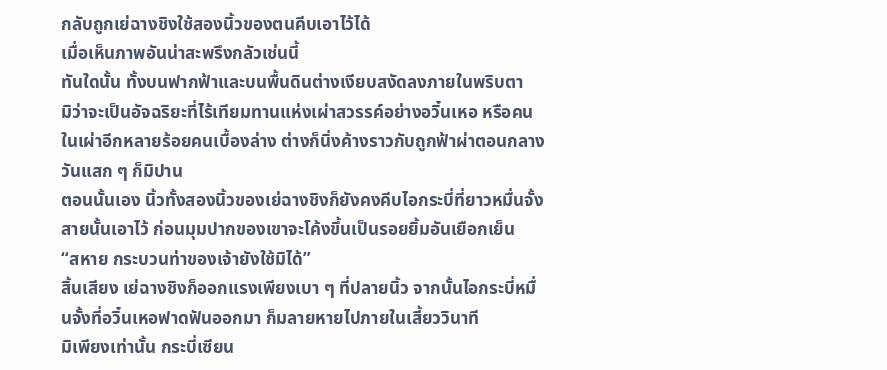กลับถูกเย่ฉางชิงใช้สองนิ้วของตนคีบเอาไว้ได้
เมื่อเห็นภาพอันน่าสะพรึงกลัวเช่นนี้
ทันใดนั้น ทั้งบนฟากฟ้าและบนพื้นดินต่างเงียบสงัดลงภายในพริบตา
มิว่าจะเป็นอัจฉริยะที่ไร้เทียมทานแห่งเผ่าสวรรค์อย่างอวิ๋นเหอ หรือคนในเผ่าอีกหลายร้อยคนเบื้องล่าง ต่างก็นิ่งค้างราวกับถูกฟ้าผ่าตอนกลางวันแสก ๆ ก็มิปาน
ตอนนั้นเอง นิ้วทั้งสองนิ้วของเย่ฉางชิงก็ยังคงคีบไอกระบี่ที่ยาวหมื่นจั้งสายนั้นเอาไว้ ก่อนมุมปากของเขาจะโค้งขึ้นเป็นรอยยิ้มอันเยือกเย็น
“สหาย กระบวนท่าของเจ้ายังใช้มิได้”
สิ้นเสียง เย่ฉางชิงก็ออกแรงเพียงเบา ๆ ที่ปลายนิ้ว จากนั้นไอกระบี่หมื่นจั้งที่อวิ๋นเหอฟาดฟันออกมา ก็มลายหายไปภายในเสี้ยววินาที
มิเพียงเท่านั้น กระบี่เซียน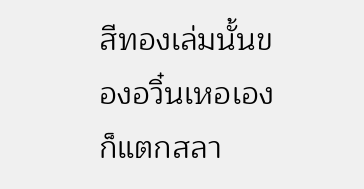สีทองเล่มนั้นของอวิ๋นเหอเองก็แตกสลา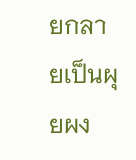ยกลายเป็นผุยผง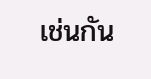เช่นกัน